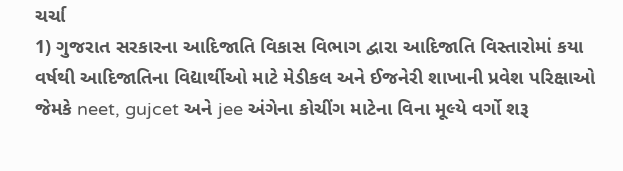ચર્ચા
1) ગુજરાત સરકારના આદિજાતિ વિકાસ વિભાગ દ્વારા આદિજાતિ વિસ્તારોમાં કયા વર્ષથી આદિજાતિના વિદ્યાર્થીઓ માટે મેડીકલ અને ઈજનેરી શાખાની પ્રવેશ પરિક્ષાઓ જેમકે neet, gujcet અને jee અંગેના કોચીંગ માટેના વિના મૂલ્યે વર્ગો શરૂ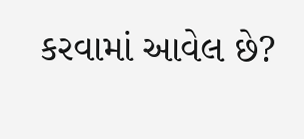કરવામાં આવેલ છે?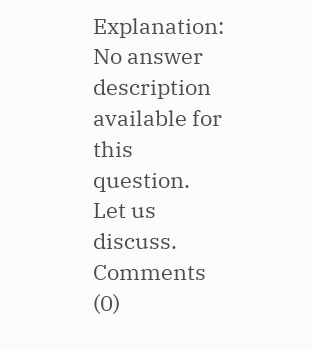Explanation:
No answer description available for this question.
Let us discuss.
Comments (0)